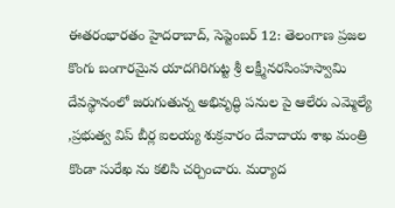ఈతరంభారతం హైదరాబాద్, సెప్టెంబర్ 12: తెలంగాణ ప్రజల కొంగు బంగారమైన యాదగిరిగుట్ట శ్రీ లక్ష్మీనరసింహస్వామి దేవస్థానంలో జరుగుతున్న అభివృద్ధి పనుల పై ఆలేరు ఎమ్మెల్యే ,ప్రభుత్వ విప్ బీర్ల ఐలయ్య శుక్రవారం దేవాదాయ శాఖ మంత్రి కొండా సురేఖ ను కలిసి చర్చించారు. మర్యాద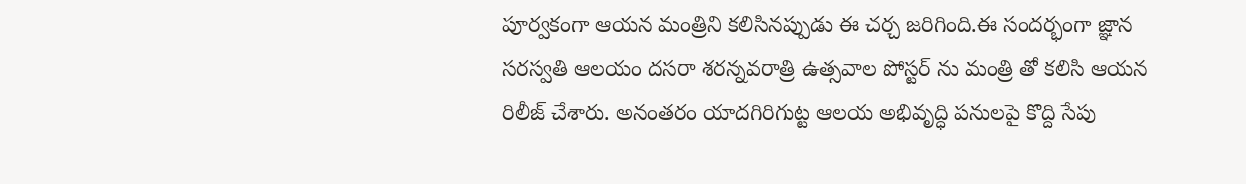పూర్వకంగా ఆయన మంత్రిని కలిసినప్పుడు ఈ చర్చ జరిగింది.ఈ సందర్భంగా జ్ఞాన సరస్వతి ఆలయం దసరా శరన్నవరాత్రి ఉత్సవాల పోస్టర్ ను మంత్రి తో కలిసి ఆయన రిలీజ్ చేశారు. అనంతరం యాదగిరిగుట్ట ఆలయ అభివృద్ధి పనులపై కొద్ది సేపు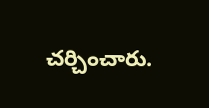చర్చించారు.